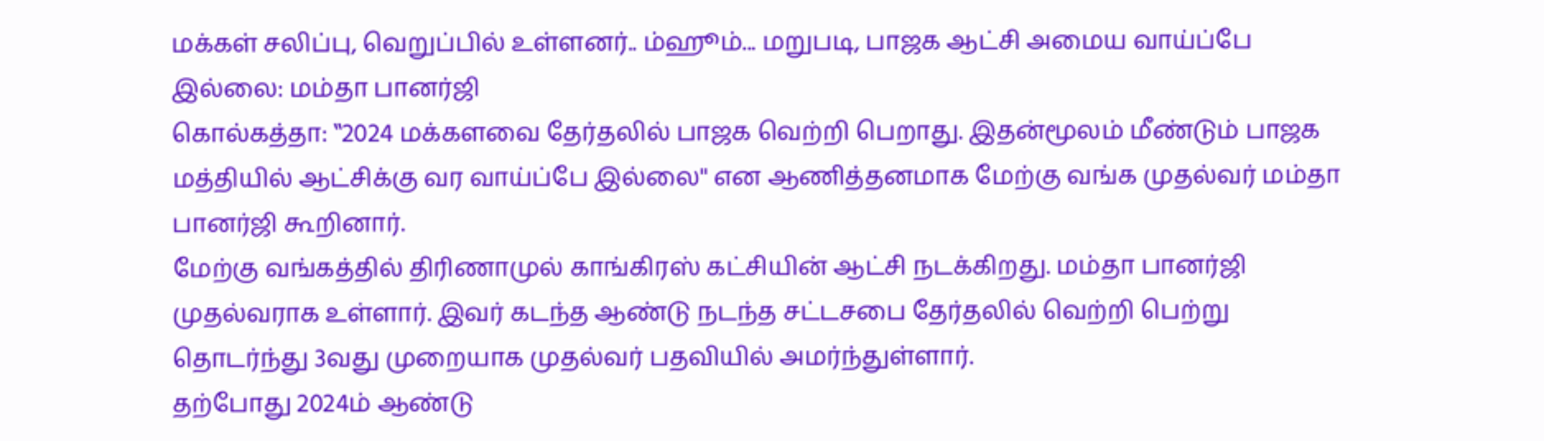மக்கள் சலிப்பு, வெறுப்பில் உள்ளனர்.. ம்ஹூம்... மறுபடி, பாஜக ஆட்சி அமைய வாய்ப்பே இல்லை: மம்தா பானர்ஜி
கொல்கத்தா: ‛‛2024 மக்களவை தேர்தலில் பாஜக வெற்றி பெறாது. இதன்மூலம் மீண்டும் பாஜக மத்தியில் ஆட்சிக்கு வர வாய்ப்பே இல்லை'' என ஆணித்தனமாக மேற்கு வங்க முதல்வர் மம்தா பானர்ஜி கூறினார்.
மேற்கு வங்கத்தில் திரிணாமுல் காங்கிரஸ் கட்சியின் ஆட்சி நடக்கிறது. மம்தா பானர்ஜி முதல்வராக உள்ளார். இவர் கடந்த ஆண்டு நடந்த சட்டசபை தேர்தலில் வெற்றி பெற்று தொடர்ந்து 3வது முறையாக முதல்வர் பதவியில் அமர்ந்துள்ளார்.
தற்போது 2024ம் ஆண்டு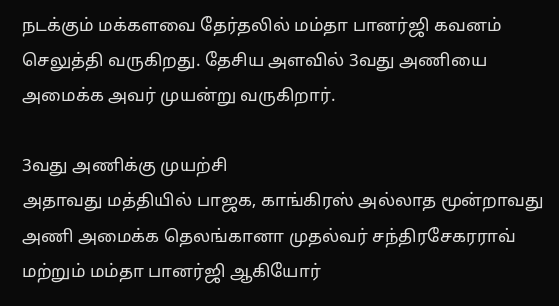நடக்கும் மக்களவை தேர்தலில் மம்தா பானர்ஜி கவனம் செலுத்தி வருகிறது. தேசிய அளவில் 3வது அணியை அமைக்க அவர் முயன்று வருகிறார்.

3வது அணிக்கு முயற்சி
அதாவது மத்தியில் பாஜக, காங்கிரஸ் அல்லாத மூன்றாவது அணி அமைக்க தெலங்கானா முதல்வர் சந்திரசேகரராவ் மற்றும் மம்தா பானர்ஜி ஆகியோர்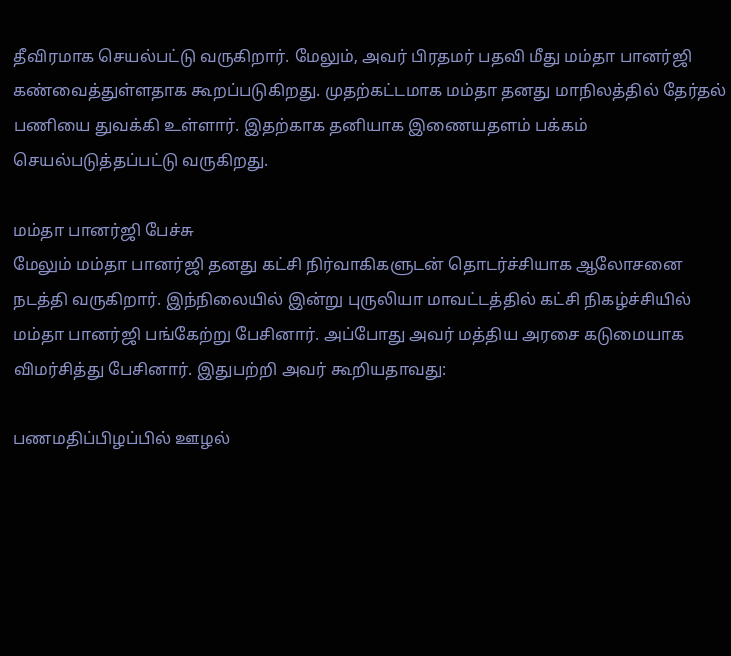தீவிரமாக செயல்பட்டு வருகிறார். மேலும், அவர் பிரதமர் பதவி மீது மம்தா பானர்ஜி கண்வைத்துள்ளதாக கூறப்படுகிறது. முதற்கட்டமாக மம்தா தனது மாநிலத்தில் தேர்தல் பணியை துவக்கி உள்ளார். இதற்காக தனியாக இணையதளம் பக்கம் செயல்படுத்தப்பட்டு வருகிறது.

மம்தா பானர்ஜி பேச்சு
மேலும் மம்தா பானர்ஜி தனது கட்சி நிர்வாகிகளுடன் தொடர்ச்சியாக ஆலோசனை நடத்தி வருகிறார். இந்நிலையில் இன்று புருலியா மாவட்டத்தில் கட்சி நிகழ்ச்சியில் மம்தா பானர்ஜி பங்கேற்று பேசினார். அப்போது அவர் மத்திய அரசை கடுமையாக விமர்சித்து பேசினார். இதுபற்றி அவர் கூறியதாவது:

பணமதிப்பிழப்பில் ஊழல்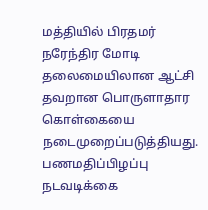மத்தியில் பிரதமர் நரேந்திர மோடி தலைமையிலான ஆட்சி தவறான பொருளாதார கொள்கையை நடைமுறைப்படுத்தியது.
பணமதிப்பிழப்பு நடவடிக்கை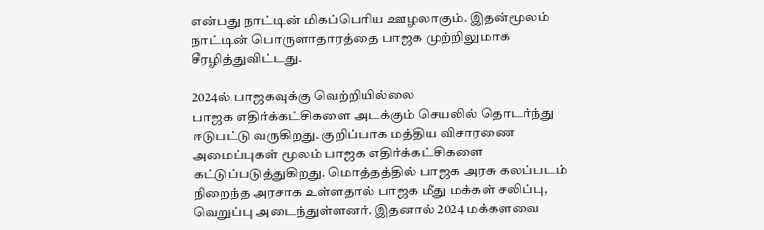என்பது நாட்டின் மிகப்பெரிய ஊழலாகும். இதன்மூலம் நாட்டின் பொருளாதாரத்தை பாஜக முற்றிலுமாக சீரழித்துவிட்டது.

2024ல் பாஜகவுக்கு வெற்றியில்லை
பாஜக எதிர்க்கட்சிகளை அடக்கும் செயலில் தொடர்ந்து ஈடுபட்டு வருகிறது. குறிப்பாக மத்திய விசாரணை அமைப்புகள் மூலம் பாஜக எதிர்க்கட்சிகளை கட்டுப்படுத்துகிறது. மொத்தத்தில் பாஜக அரசு கலப்படம் நிறைந்த அரசாக உள்ளதால் பாஜக மீது மக்கள் சலிப்பு, வெறுப்பு அடைந்துள்ளனர். இதனால் 2024 மக்களவை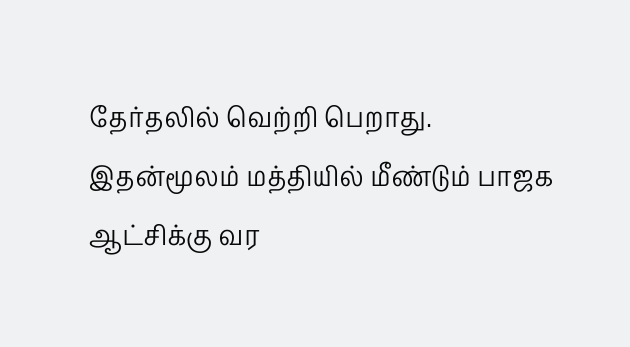தேர்தலில் வெற்றி பெறாது. இதன்மூலம் மத்தியில் மீண்டும் பாஜக ஆட்சிக்கு வர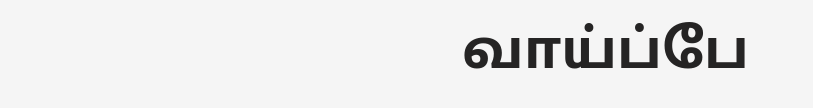வாய்ப்பே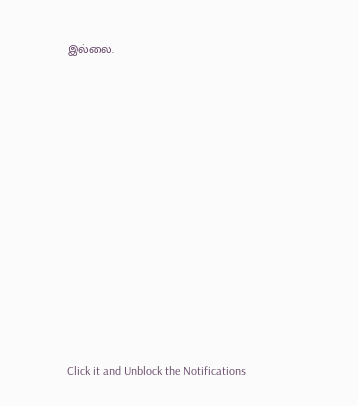இல்லை.












Click it and Unblock the Notifications